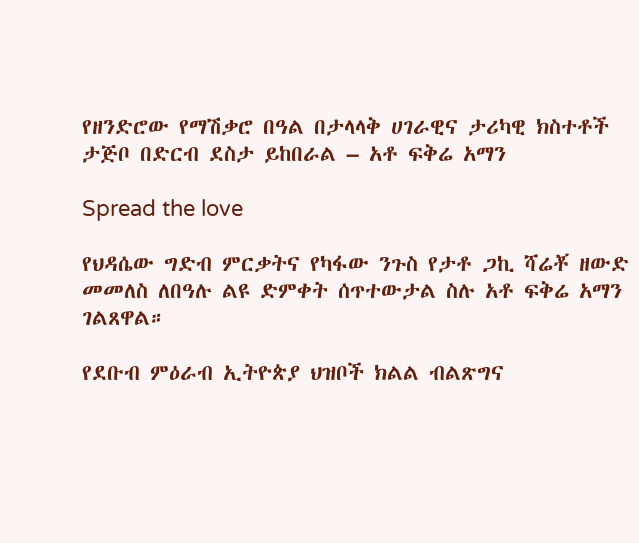የዘንድሮው የማሽቃሮ በዓል በታላላቅ ሀገራዊና ታሪካዊ ክስተቶች ታጅቦ በድርብ ደስታ ይከበራል – አቶ ፍቅሬ አማን

Spread the love

የህዳሴው ግድብ ምርቃትና የካፋው ንጉስ የታቶ ጋኪ ሻሬቾ ዘውድ መመለስ ለበዓሉ ልዩ ድምቀት ሰጥተውታል ስሉ አቶ ፍቅሬ አማን ገልጸዋል።

የደቡብ ምዕራብ ኢትዮጵያ ህዝቦች ክልል ብልጽግና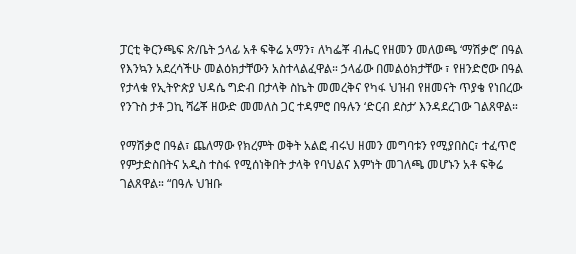ፓርቲ ቅርንጫፍ ጽ/ቤት ኃላፊ አቶ ፍቅሬ አማን፣ ለካፌቾ ብሔር የዘመን መለወጫ ‘ማሽቃሮ’ በዓል የእንኳን አደረሳችሁ መልዕክታቸውን አስተላልፈዋል። ኃላፊው በመልዕክታቸው ፣ የዘንድሮው በዓል የታላቁ የኢትዮጵያ ህዳሴ ግድብ በታላቅ ስኬት መመረቅና የካፋ ህዝብ የዘመናት ጥያቄ የነበረው የንጉስ ታቶ ጋኪ ሻሬቾ ዘውድ መመለስ ጋር ተዳምሮ በዓሉን ‘ድርብ ደስታ’ እንዳደረገው ገልጸዋል።

የማሽቃሮ በዓል፣ ጨለማው የክረምት ወቅት አልፎ ብሩህ ዘመን መግባቱን የሚያበስር፣ ተፈጥሮ የምታድስበትና አዲስ ተስፋ የሚሰነቅበት ታላቅ የባህልና እምነት መገለጫ መሆኑን አቶ ፍቅሬ ገልጸዋል። “በዓሉ ህዝቡ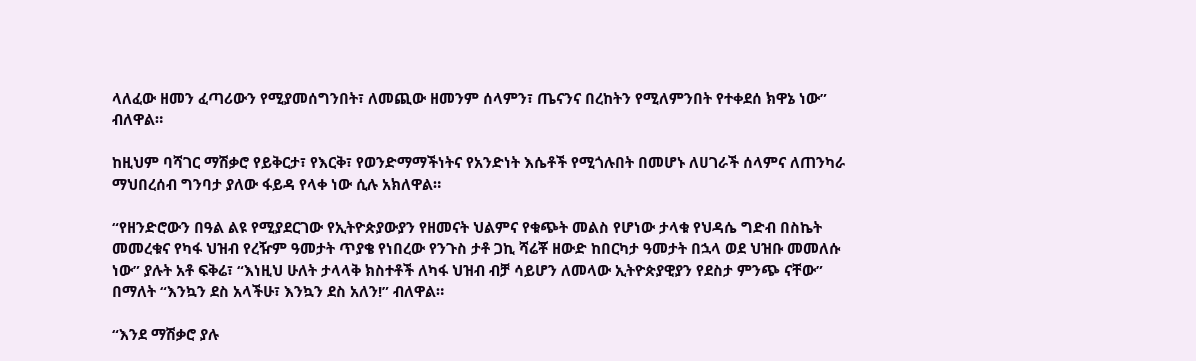ላለፈው ዘመን ፈጣሪውን የሚያመሰግንበት፣ ለመጪው ዘመንም ሰላምን፣ ጤናንና በረከትን የሚለምንበት የተቀደሰ ክዋኔ ነው” ብለዋል።

ከዚህም ባሻገር ማሽቃሮ የይቅርታ፣ የእርቅ፣ የወንድማማችነትና የአንድነት እሴቶች የሚጎሉበት በመሆኑ ለሀገራች ሰላምና ለጠንካራ ማህበረሰብ ግንባታ ያለው ፋይዳ የላቀ ነው ሲሉ አክለዋል።

“የዘንድሮውን በዓል ልዩ የሚያደርገው የኢትዮጵያውያን የዘመናት ህልምና የቁጭት መልስ የሆነው ታላቁ የህዳሴ ግድብ በስኬት መመረቁና የካፋ ህዝብ የረዥም ዓመታት ጥያቄ የነበረው የንጉስ ታቶ ጋኪ ሻሬቾ ዘውድ ከበርካታ ዓመታት በኋላ ወደ ህዝቡ መመለሱ ነው” ያሉት አቶ ፍቅሬ፣ “እነዚህ ሁለት ታላላቅ ክስተቶች ለካፋ ህዝብ ብቻ ሳይሆን ለመላው ኢትዮጵያዊያን የደስታ ምንጭ ናቸው” በማለት “እንኳን ደስ አላችሁ፣ እንኳን ደስ አለን!” ብለዋል።

“እንደ ማሽቃሮ ያሉ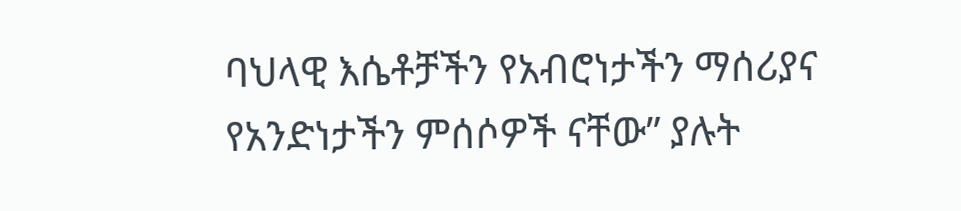ባህላዊ እሴቶቻችን የአብሮነታችን ማሰሪያና የአንድነታችን ምሰሶዎች ናቸው” ያሉት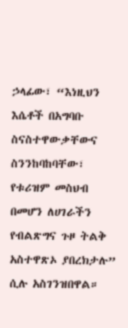ኃላፊው፣ “እነዚህን እሴቶች በአግባቡ ስናስተዋውቃቸውና ስንንከባከባቸው፣ የቱሪዝም መስህብ በመሆን ለሀገራችን የብልጽግና ጉዞ ትልቅ አስተዋጽኦ ያበረክታሉ” ሲሉ አስገንዝበዋል።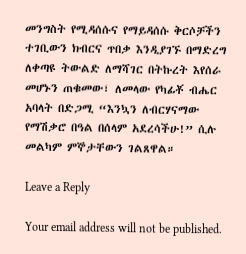መንግስት የሚዳሰሱና የማይዳሰሱ ቅርሶቻችን ተገቢውን ክብርና ጥበቃ እንዲያገኙ በማድረግ ለቀጣዩ ትውልድ ለማሻገር በትኩረት እየሰራ መሆኑን ጠቁመው፣ ለመላው የካፊቾ ብሔር አባላት በድጋሚ “እንኳን ለብርሃናማው የማሽቃሮ በዓል በሰላም አደረሳችሁ!” ሲሉ መልካም ምኞታቸውን ገልጸዋል።

Leave a Reply

Your email address will not be published.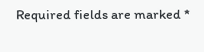Required fields are marked *